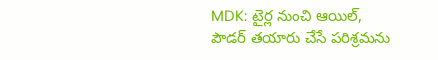MDK: టైర్ల నుంచి ఆయిల్, పౌడర్ తయారు చేసే పరిశ్రమను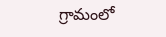గ్రామంలో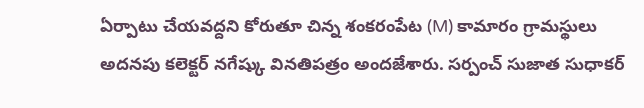ఏర్పాటు చేయవద్దని కోరుతూ చిన్న శంకరంపేట (M) కామారం గ్రామస్థులు అదనపు కలెక్టర్ నగేష్కు వినతిపత్రం అందజేశారు. సర్పంచ్ సుజాత సుధాకర్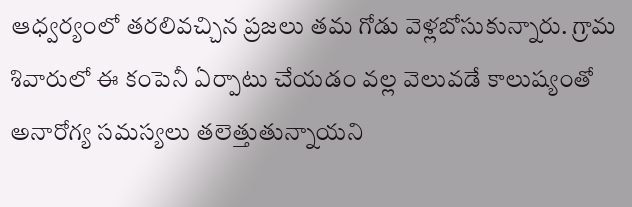ఆధ్వర్యంలో తరలివచ్చిన ప్రజలు తమ గోడు వెళ్లబోసుకున్నారు. గ్రామ శివారులో ఈ కంపెనీ ఏర్పాటు చేయడం వల్ల వెలువడే కాలుష్యంతో అనారోగ్య సమస్యలు తలెత్తుతున్నాయని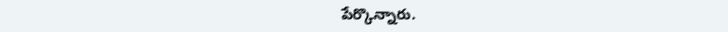పేర్కొన్నారు.